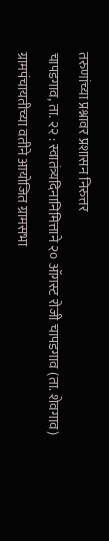तरुणांच्या प्रश्नावर प्रशासन निरुत्तर
चापडगाव, ता. २२ : स्वातंत्र्यदिनानिमित्ताने २० ऑगस्ट रोजी चापडगाव (ता. शेवगाव) ग्रामपंचायतीच्या वतीने आयोजित ग्रामसभा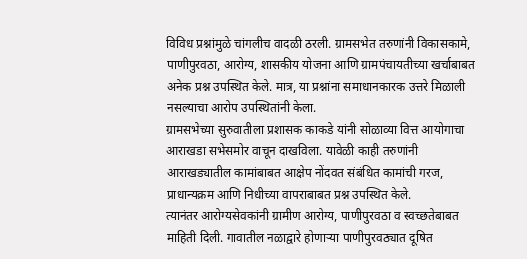विविध प्रश्नांमुळे चांगलीच वादळी ठरली. ग्रामसभेत तरुणांनी विकासकामे, पाणीपुरवठा, आरोग्य, शासकीय योजना आणि ग्रामपंचायतीच्या खर्चाबाबत अनेक प्रश्न उपस्थित केले. मात्र, या प्रश्नांना समाधानकारक उत्तरे मिळाली नसल्याचा आरोप उपस्थितांनी केला.
ग्रामसभेच्या सुरुवातीला प्रशासक काकडे यांनी सोळाव्या वित्त आयोगाचा आराखडा सभेसमोर वाचून दाखविला. यावेळी काही तरुणांनी आराखड्यातील कामांबाबत आक्षेप नोंदवत संबंधित कामांची गरज, प्राधान्यक्रम आणि निधीच्या वापराबाबत प्रश्न उपस्थित केले.
त्यानंतर आरोग्यसेवकांनी ग्रामीण आरोग्य, पाणीपुरवठा व स्वच्छतेबाबत माहिती दिली. गावातील नळाद्वारे होणाऱ्या पाणीपुरवठ्यात दूषित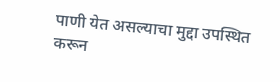पाणी येत असल्याचा मुद्दा उपस्थित करून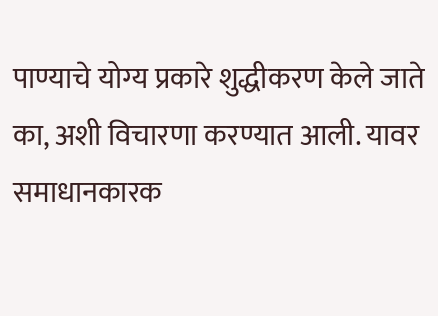पाण्याचे योग्य प्रकारे शुद्धीकरण केले जाते का, अशी विचारणा करण्यात आली. यावर समाधानकारक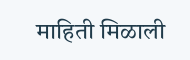माहिती मिळाली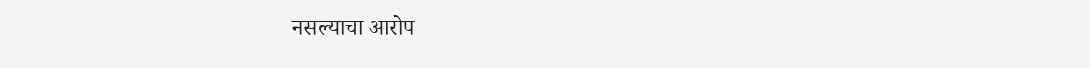नसल्याचा आरोप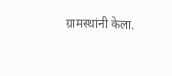ग्रामस्थांनी केला.